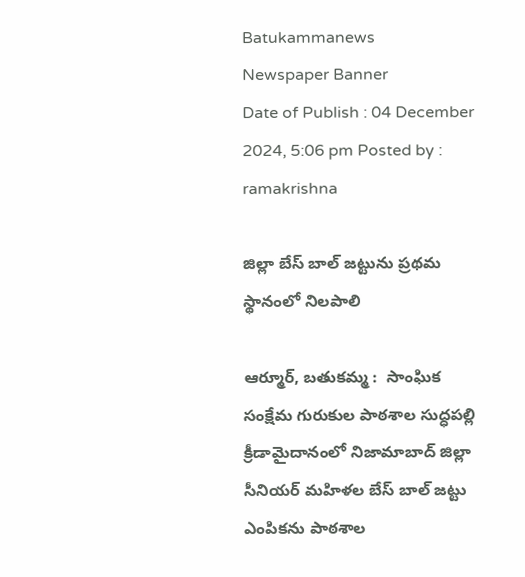Batukammanews
Newspaper Banner
Date of Publish : 04 December 2024, 5:06 pm Posted by : ramakrishna

జిల్లా బేస్ బాల్ జట్టును ప్రథమ స్థానంలో నిలపాలి

ఆర్మూర్, బతుకమ్మ :  సాంఘిక సంక్షేమ గురుకుల పాఠశాల సుద్ధపల్లి క్రీడామైదానంలో నిజామాబాద్ జిల్లా సీనియర్ మహిళల బేస్ బాల్ జట్టు‌ ఎంపికను పాఠశాల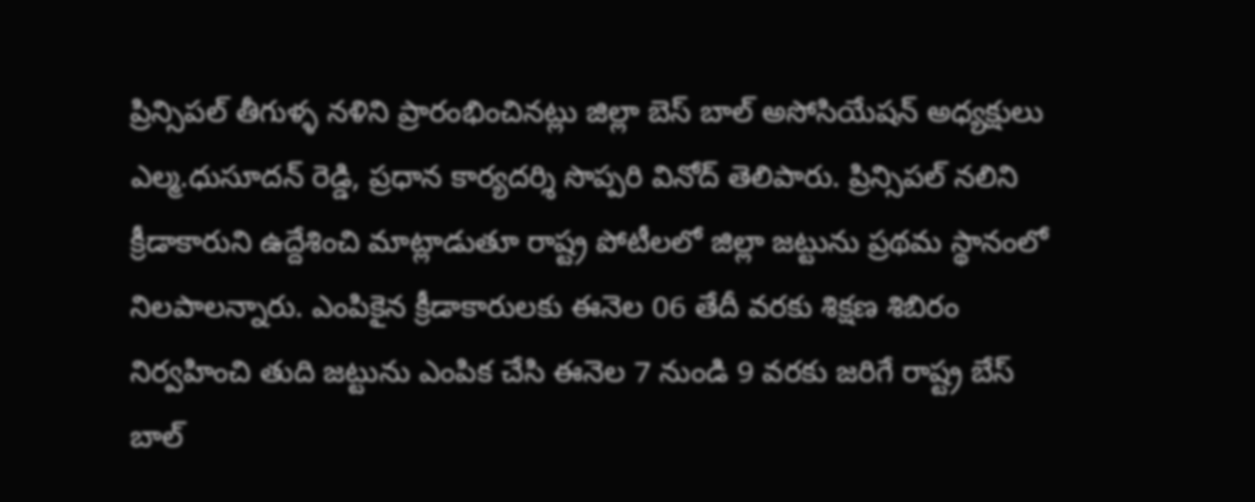ప్రిన్సిపల్ తీగుళ్ళ నళిని ప్రారంభించినట్లు జిల్లా బెస్ బాల్ అసోసియేషన్ అధ్యక్షులు ఎల్మ.ధుసూదన్ రెడ్డి, ప్రధాన కార్యదర్శి సొప్పరి వినోద్ తెలిపారు. ప్రిన్సిపల్ నలిని క్రీడాకారుని ఉద్దేశించి మాట్లాడుతూ రాష్ట్ర పోటీలలో జిల్లా జట్టును ప్రథమ స్థానంలో నిలపాలన్నారు. ఎంపికైన క్రీడాకారులకు ఈనెల 06 తేదీ వరకు శిక్షణ శిబిరం నిర్వహించి తుది జట్టును ఎంపిక చేసి ఈనెల 7 నుండి 9 వరకు జరిగే రాష్ట్ర బేస్ బాల్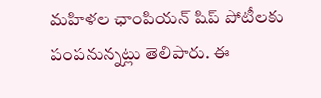మహిళల ఛాంపియన్ షిప్ పోటీలకు పంపనున్నట్లు తెలిపారు. ఈ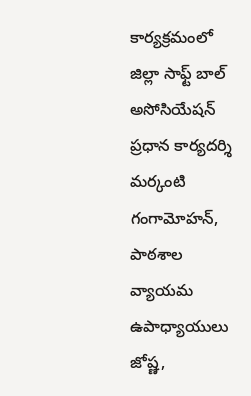కార్యక్రమంలో జిల్లా సాఫ్ట్ బాల్ అసోసియేషన్ ప్రధాన కార్యదర్శి మర్కంటి గంగామోహన్, పాఠశాల వ్యాయమ ఉపాధ్యాయులు జోష్ణ,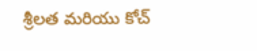శ్రీలత‌ మరియు కోచ్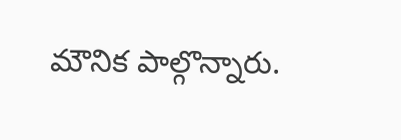మౌనిక పాల్గొన్నారు.